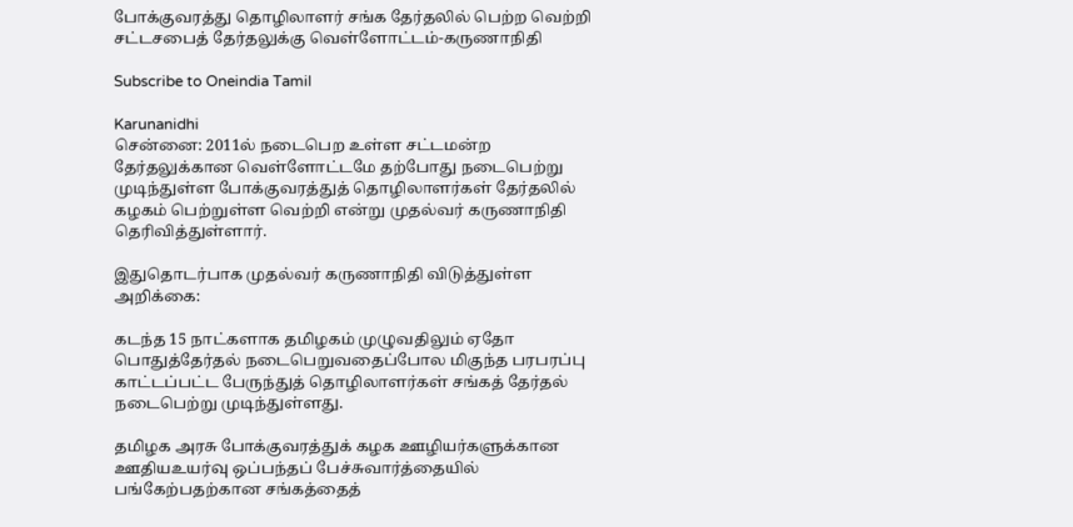போக்குவரத்து தொழிலாளர் சங்க தேர்தலில் பெற்ற வெற்றி சட்டசபைத் தேர்தலுக்கு வெள்ளோட்டம்-கருணாநிதி

Subscribe to Oneindia Tamil

Karunanidhi
சென்னை: 2011ல் நடைபெற உள்ள சட்டமன்ற தேர்தலுக்கான வெள்ளோட்டமே தற்போது நடைபெற்று முடிந்துள்ள போக்குவரத்துத் தொழிலாளர்கள் தேர்தலில் கழகம் பெற்றுள்ள வெற்றி என்று முதல்வர் கருணாநிதி தெரிவித்துள்ளார்.

இதுதொடர்பாக முதல்வர் கருணாநிதி விடுத்துள்ள அறிக்கை:

கடந்த 15 நாட்களாக தமிழகம் முழுவதிலும் ஏதோ பொதுத்தேர்தல் நடைபெறுவதைப்போல மிகுந்த பரபரப்பு காட்டப்பட்ட பேருந்துத் தொழிலாளர்கள் சங்கத் தேர்தல் நடைபெற்று முடிந்துள்ளது.

தமிழக அரசு போக்குவரத்துக் கழக ஊழியர்களுக்கான ஊதியஉயர்வு ஒப்பந்தப் பேச்சுவார்த்தையில் பங்கேற்பதற்கான சங்கத்தைத்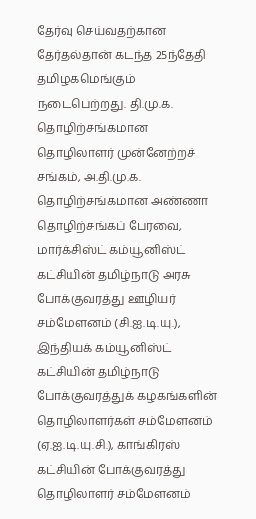தேர்வு செய்வதற்கான தேர்தல்தான் கடந்த 25ந்தேதி தமிழகமெங்கும் நடைபெற்றது. தி.மு.க. தொழிற்சங்கமான தொழிலாளர் முன்னேற்றச் சங்கம், அ.தி.மு.க. தொழிற்சங்கமான அண்ணா தொழிற்சங்கப் பேரவை, மார்க்சிஸ்ட் கம்யூனிஸ்ட் கட்சியின் தமிழ்நாடு அரசு போக்குவரத்து ஊழியர் சம்மேளனம் (சி.ஐ.டி.யு.), இந்தியக் கம்யூனிஸ்ட் கட்சியின் தமிழ்நாடு போக்குவரத்துக் கழகங்களின் தொழிலாளர்கள் சம்மேளனம் (ஏ.ஐ.டி.யு.சி.), காங்கிரஸ் கட்சியின் போக்குவரத்து தொழிலாளர் சம்மேளனம்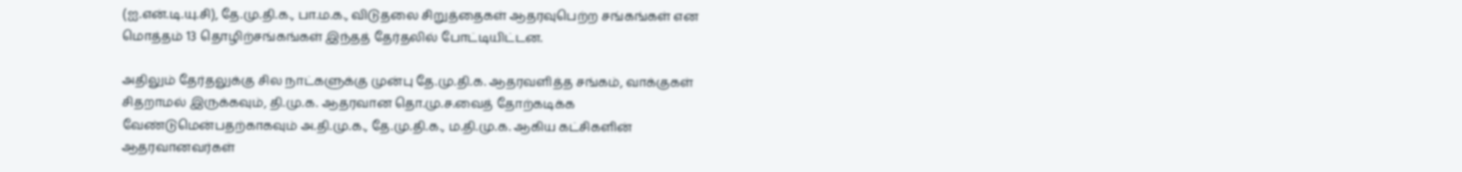(ஐ.என்.டி.யு.சி), தே.மு.தி.க., பா.ம.க., விடுதலை சிறுத்தைகள் ஆதரவுபெற்ற சங்கங்கள் என மொத்தம் 13 தொழிற்சங்கங்கள் இந்தத் தேர்தலில் போட்டியிட்டன.

அதிலும் தேர்தலுக்கு சில நாட்களுக்கு முன்பு தே.மு.தி.க. ஆதரவளித்த சங்கம், வாக்குகள் சிதறாமல் இருக்கவும், தி.மு.க. ஆதரவான தொ.மு.ச.வைத் தோற்கடிக்க வேண்டுமென்பதற்காகவும் அ.தி.மு.க., தே.மு.தி.க., ம.தி.மு.க. ஆகிய கட்சிகளின் ஆதரவானவர்கள்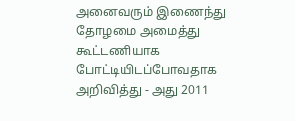அனைவரும் இணைந்து தோழமை அமைத்து கூட்டணியாக போட்டியிடப்போவதாக அறிவித்து - அது 2011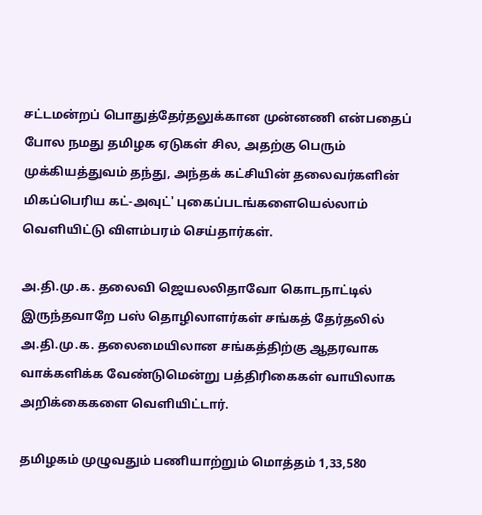சட்டமன்றப் பொதுத்தேர்தலுக்கான முன்னணி என்பதைப் போல நமது தமிழக ஏடுகள் சில, அதற்கு பெரும் முக்கியத்துவம் தந்து, அந்தக் கட்சியின் தலைவர்களின் மிகப்பெரிய கட்-அவுட்' புகைப்படங்களையெல்லாம் வெளியிட்டு விளம்பரம் செய்தார்கள்.

அ.தி.மு.க. தலைவி ஜெயலலிதாவோ கொடநாட்டில் இருந்தவாறே பஸ் தொழிலாளர்கள் சங்கத் தேர்தலில் அ.தி.மு.க. தலைமையிலான சங்கத்திற்கு ஆதரவாக வாக்களிக்க வேண்டுமென்று பத்திரிகைகள் வாயிலாக அறிக்கைகளை வெளியிட்டார்.

தமிழகம் முழுவதும் பணியாற்றும் மொத்தம் 1,33,580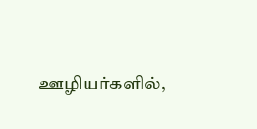ஊழியர்களில்,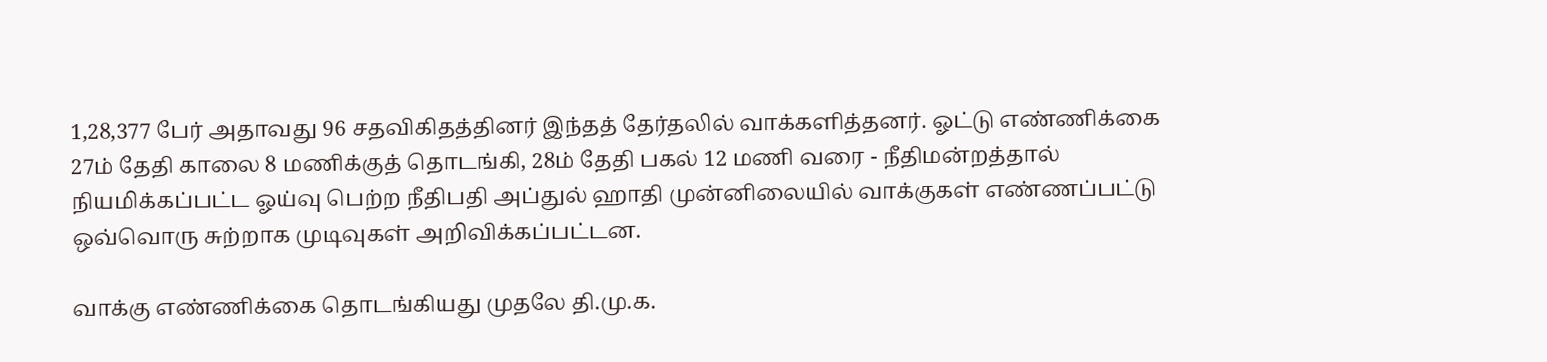1,28,377 பேர் அதாவது 96 சதவிகிதத்தினர் இந்தத் தேர்தலில் வாக்களித்தனர். ஓட்டு எண்ணிக்கை 27ம் தேதி காலை 8 மணிக்குத் தொடங்கி, 28ம் தேதி பகல் 12 மணி வரை - நீதிமன்றத்தால் நியமிக்கப்பட்ட ஓய்வு பெற்ற நீதிபதி அப்துல் ஹாதி முன்னிலையில் வாக்குகள் எண்ணப்பட்டு ஒவ்வொரு சுற்றாக முடிவுகள் அறிவிக்கப்பட்டன.

வாக்கு எண்ணிக்கை தொடங்கியது முதலே தி.மு.க.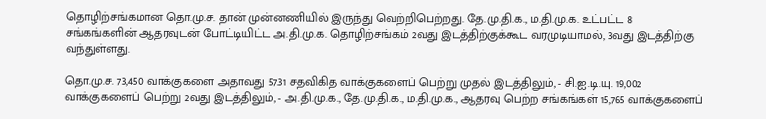தொழிற்சங்கமான தொ.மு.ச. தான் முன்னணியில் இருந்து வெற்றிபெற்றது. தே.மு.தி.க., ம.தி.மு.க. உட்பட்ட 8 சங்கங்களின் ஆதரவுடன் போட்டியிட்ட அ.தி.மு.க. தொழிற்சங்கம் 2வது இடத்திற்குக்கூட வரமுடியாமல், 3வது இடத்திற்கு வந்துள்ளது.

தொ.மு.ச. 73,450 வாக்குகளை அதாவது 57.31 சதவிகித வாக்குகளைப் பெற்று முதல் இடத்திலும், - சி.ஐ.டி.யு. 19,002 வாக்குகளைப் பெற்று 2வது இடத்திலும், - அ.தி.மு.க., தே.மு.தி.க., ம.தி.மு.க., ஆதரவு பெற்ற சங்கங்கள் 15,765 வாக்குகளைப்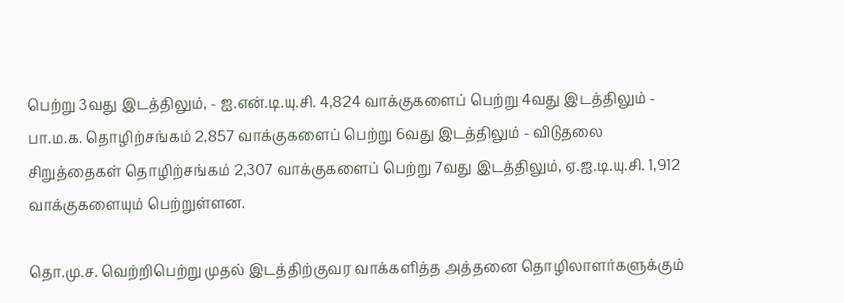பெற்று 3வது இடத்திலும், - ஐ.என்.டி.யு.சி. 4,824 வாக்குகளைப் பெற்று 4வது இடத்திலும் - பா.ம.க. தொழிற்சங்கம் 2,857 வாக்குகளைப் பெற்று 6வது இடத்திலும் - விடுதலை சிறுத்தைகள் தொழிற்சங்கம் 2,307 வாக்குகளைப் பெற்று 7வது இடத்திலும், ஏ.ஐ.டி.யு.சி. 1,912 வாக்குகளையும் பெற்றுள்ளன.

தொ.மு.ச. வெற்றிபெற்று முதல் இடத்திற்குவர வாக்களித்த அத்தனை தொழிலாளர்களுக்கும்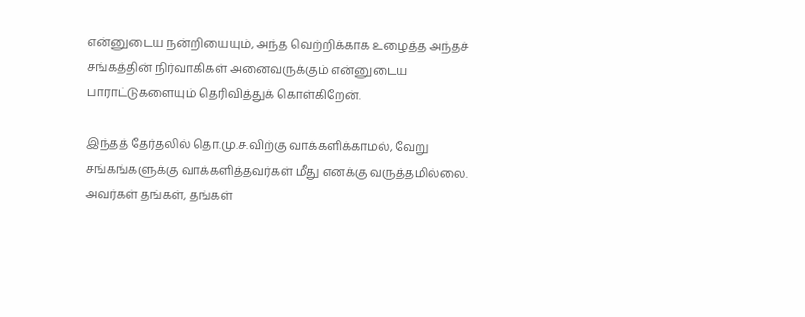என்னுடைய நன்றியையும், அந்த வெற்றிக்காக உழைத்த அந்தச் சங்கத்தின் நிர்வாகிகள் அனைவருக்கும் என்னுடைய பாராட்டுகளையும் தெரிவித்துக் கொள்கிறேன்.

இந்தத் தேர்தலில் தொ.மு.ச.விற்கு வாக்களிக்காமல், வேறு சங்கங்களுக்கு வாக்களித்தவர்கள் மீது எனக்கு வருத்தமில்லை. அவர்கள் தங்கள், தங்கள்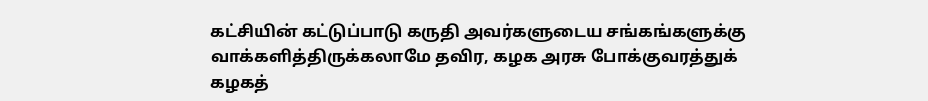கட்சியின் கட்டுப்பாடு கருதி அவர்களுடைய சங்கங்களுக்கு வாக்களித்திருக்கலாமே தவிர, கழக அரசு போக்குவரத்துக் கழகத்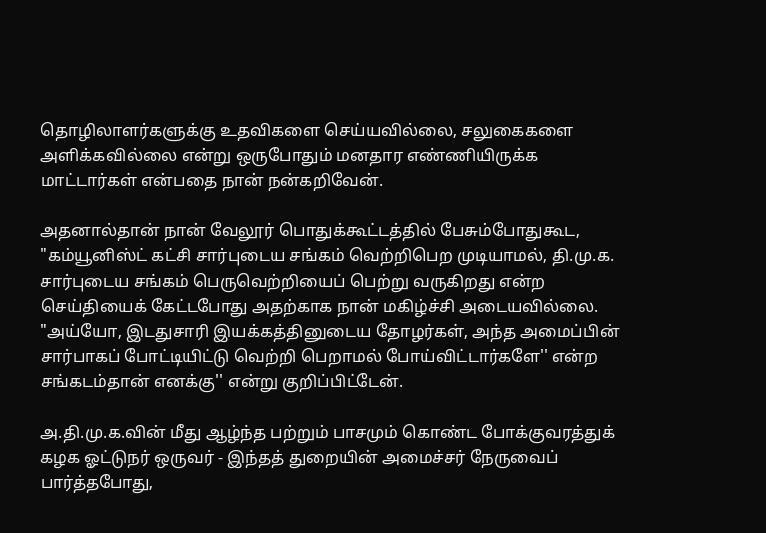தொழிலாளர்களுக்கு உதவிகளை செய்யவில்லை, சலுகைகளை அளிக்கவில்லை என்று ஒருபோதும் மனதார எண்ணியிருக்க மாட்டார்கள் என்பதை நான் நன்கறிவேன்.

அதனால்தான் நான் வேலூர் பொதுக்கூட்டத்தில் பேசும்போதுகூட, "கம்யூனிஸ்ட் கட்சி சார்புடைய சங்கம் வெற்றிபெற முடியாமல், தி.மு.க. சார்புடைய சங்கம் பெருவெற்றியைப் பெற்று வருகிறது என்ற செய்தியைக் கேட்டபோது அதற்காக நான் மகிழ்ச்சி அடையவில்லை. "அய்யோ, இடதுசாரி இயக்கத்தினுடைய தோழர்கள், அந்த அமைப்பின் சார்பாகப் போட்டியிட்டு வெற்றி பெறாமல் போய்விட்டார்களே'' என்ற சங்கடம்தான் எனக்கு'' என்று குறிப்பிட்டேன்.

அ.தி.மு.க.வின் மீது ஆழ்ந்த பற்றும் பாசமும் கொண்ட போக்குவரத்துக் கழக ஓட்டுநர் ஒருவர் - இந்தத் துறையின் அமைச்சர் நேருவைப் பார்த்தபோது,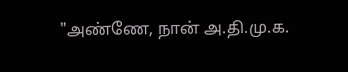"அண்ணே, நான் அ.தி.மு.க.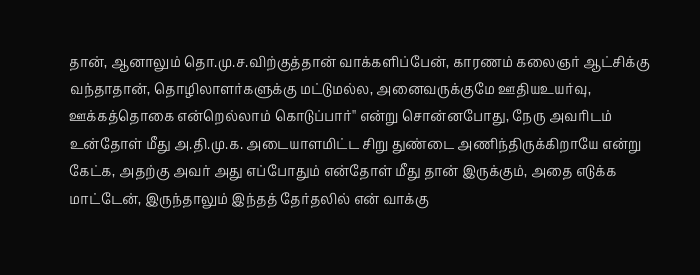தான், ஆனாலும் தொ.மு.ச.விற்குத்தான் வாக்களிப்பேன், காரணம் கலைஞர் ஆட்சிக்கு வந்தாதான், தொழிலாளர்களுக்கு மட்டுமல்ல, அனைவருக்குமே ஊதியஉயர்வு, ஊக்கத்தொகை என்றெல்லாம் கொடுப்பார்'' என்று சொன்னபோது, நேரு அவரிடம் உன்தோள் மீது அ.தி.மு.க. அடையாளமிட்ட சிறு துண்டை அணிந்திருக்கிறாயே என்று கேட்க, அதற்கு அவர் அது எப்போதும் என்தோள் மீது தான் இருக்கும், அதை எடுக்க மாட்டேன், இருந்தாலும் இந்தத் தேர்தலில் என் வாக்கு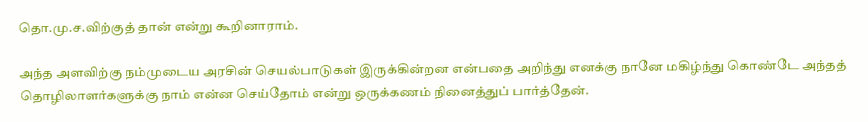தொ.மு.ச.விற்குத் தான் என்று கூறினாராம்.

அந்த அளவிற்கு நம்முடைய அரசின் செயல்பாடுகள் இருக்கின்றன என்பதை அறிந்து எனக்கு நானே மகிழ்ந்து கொண்டே அந்தத் தொழிலாளர்களுக்கு நாம் என்ன செய்தோம் என்று ஒருக்கணம் நினைத்துப் பார்த்தேன்.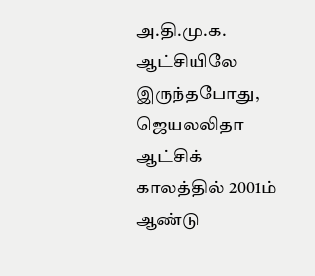அ.தி.மு.க. ஆட்சியிலே இருந்தபோது, ஜெயலலிதா ஆட்சிக் காலத்தில் 2001ம் ஆண்டு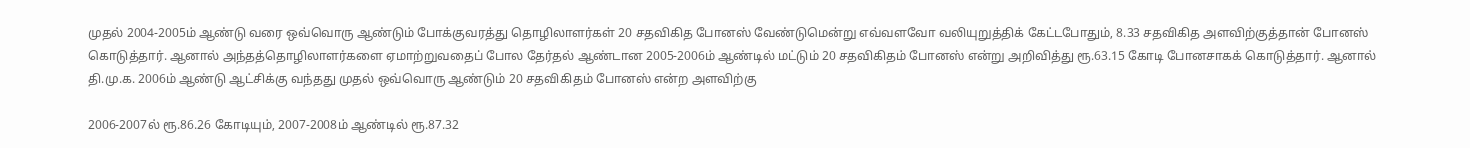முதல் 2004-2005ம் ஆண்டு வரை ஒவ்வொரு ஆண்டும் போக்குவரத்து தொழிலாளர்கள் 20 சதவிகித போனஸ் வேண்டுமென்று எவ்வளவோ வலியுறுத்திக் கேட்டபோதும், 8.33 சதவிகித அளவிற்குத்தான் போனஸ் கொடுத்தார். ஆனால் அந்தத்தொழிலாளர்களை ஏமாற்றுவதைப் போல தேர்தல் ஆண்டான 2005-2006ம் ஆண்டில் மட்டும் 20 சதவிகிதம் போனஸ் என்று அறிவித்து ரூ.63.15 கோடி போனசாகக் கொடுத்தார். ஆனால் தி.மு.க. 2006ம் ஆண்டு ஆட்சிக்கு வந்தது முதல் ஒவ்வொரு ஆண்டும் 20 சதவிகிதம் போனஸ் என்ற அளவிற்கு

2006-2007ல் ரூ.86.26 கோடியும், 2007-2008ம் ஆண்டில் ரூ.87.32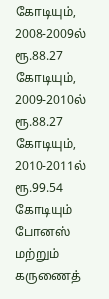கோடியும், 2008-2009ல் ரூ.88.27 கோடியும், 2009-2010ல் ரூ.88.27 கோடியும், 2010-2011ல் ரூ.99.54 கோடியும் போனஸ் மற்றும் கருணைத்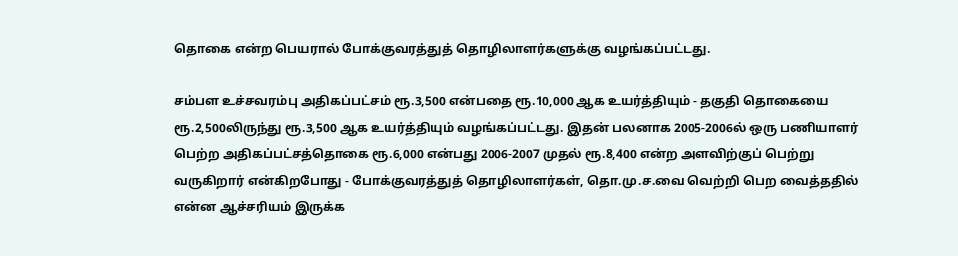தொகை என்ற பெயரால் போக்குவரத்துத் தொழிலாளர்களுக்கு வழங்கப்பட்டது.

சம்பள உச்சவரம்பு அதிகப்பட்சம் ரூ.3,500 என்பதை ரூ.10,000 ஆக உயர்த்தியும் - தகுதி தொகையை ரூ.2,500லிருந்து ரூ.3,500 ஆக உயர்த்தியும் வழங்கப்பட்டது. இதன் பலனாக 2005-2006ல் ஒரு பணியாளர் பெற்ற அதிகப்பட்சத்தொகை ரூ.6,000 என்பது 2006-2007 முதல் ரூ.8,400 என்ற அளவிற்குப் பெற்று வருகிறார் என்கிறபோது - போக்குவரத்துத் தொழிலாளர்கள், தொ.மு.ச.வை வெற்றி பெற வைத்ததில் என்ன ஆச்சரியம் இருக்க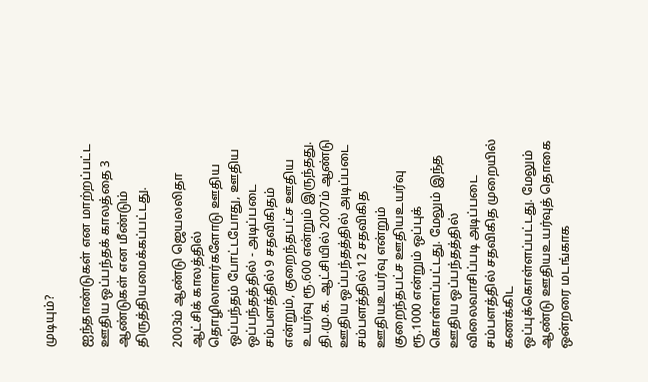முடியும்?

ஐந்தாண்டுகள் என மாற்றப்பட்ட ஊதிய ஒப்பந்தக் காலத்தை 3 ஆண்டுகள் என மீண்டும் திருத்தியமைக்கப்பட்டது.

2003ம் ஆண்டு ஜெயலலிதா ஆட்சிக் காலத்தில் தொழிலாளர்களோடு ஊதிய ஒப்பந்தம் போட்டபோது, ஊதிய ஒப்பந்தத்தில் - அடிப்படை சம்பளத்தில் 9 சதவிகிதம் என்றும், குறைந்தபட்ச ஊதிய உயர்வு ரூ.600 என்றும் இருந்தது. தி.மு.க. ஆட்சியில் 2007ம் ஆண்டு ஊதிய ஒப்பந்தத்தில் அடிப்படை சம்பளத்தில் 12 சதவிகித ஊதியஉயர்வு என்றும் குறைந்தபட்ச ஊதியஉயர்வு ரூ.1000 என்றும் ஒப்புக் கொள்ளப்பட்டது. மேலும் இந்த ஊதிய ஒப்பந்தத்தில் விலைவாசிப்படி அடிப்படை சம்பளத்தில் சதவிகித முறையில் கணக்கிட ஒப்புக்கொள்ளப்பட்டது. மேலும் ஆண்டு ஊதியஉயர்வுத் தொகை ஒன்றரை மடங்காக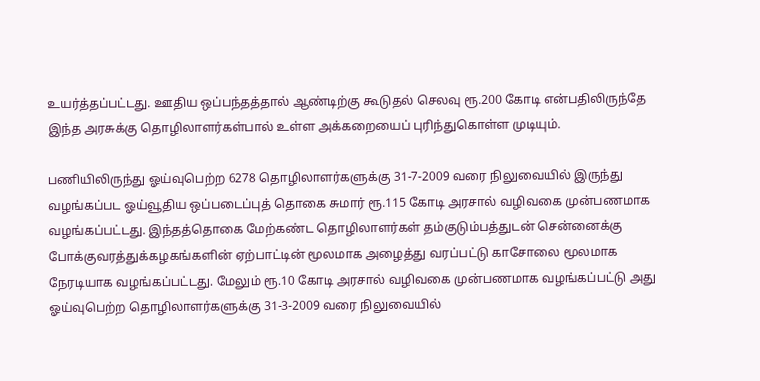உயர்த்தப்பட்டது. ஊதிய ஒப்பந்தத்தால் ஆண்டிற்கு கூடுதல் செலவு ரூ.200 கோடி என்பதிலிருந்தே இந்த அரசுக்கு தொழிலாளர்கள்பால் உள்ள அக்கறையைப் புரிந்துகொள்ள முடியும்.

பணியிலிருந்து ஓய்வுபெற்ற 6278 தொழிலாளர்களுக்கு 31-7-2009 வரை நிலுவையில் இருந்து வழங்கப்பட ஓய்வூதிய ஒப்படைப்புத் தொகை சுமார் ரூ.115 கோடி அரசால் வழிவகை முன்பணமாக வழங்கப்பட்டது. இந்தத்தொகை மேற்கண்ட தொழிலாளர்கள் தம்குடும்பத்துடன் சென்னைக்கு போக்குவரத்துக்கழகங்களின் ஏற்பாட்டின் மூலமாக அழைத்து வரப்பட்டு காசோலை மூலமாக நேரடியாக வழங்கப்பட்டது. மேலும் ரூ.10 கோடி அரசால் வழிவகை முன்பணமாக வழங்கப்பட்டு அது ஓய்வுபெற்ற தொழிலாளர்களுக்கு 31-3-2009 வரை நிலுவையில்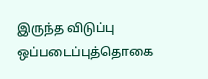இருந்த விடுப்பு ஒப்படைப்புத்தொகை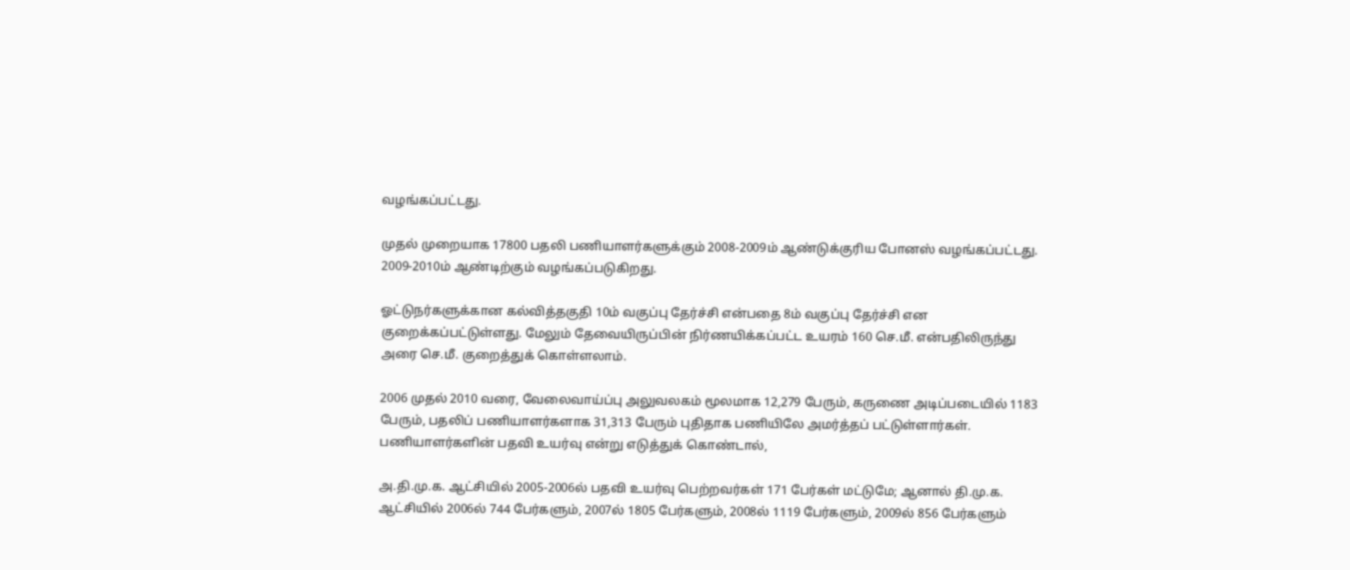வழங்கப்பட்டது.

முதல் முறையாக 17800 பதலி பணியாளர்களுக்கும் 2008-2009ம் ஆண்டுக்குரிய போனஸ் வழங்கப்பட்டது. 2009-2010ம் ஆண்டிற்கும் வழங்கப்படுகிறது.

ஓட்டுநர்களுக்கான கல்வித்தகுதி 10ம் வகுப்பு தேர்ச்சி என்பதை 8ம் வகுப்பு தேர்ச்சி என குறைக்கப்பட்டுள்ளது. மேலும் தேவையிருப்பின் நிர்ணயிக்கப்பட்ட உயரம் 160 செ.மீ. என்பதிலிருந்து அரை செ.மீ. குறைத்துக் கொள்ளலாம்.

2006 முதல் 2010 வரை, வேலைவாய்ப்பு அலுவலகம் மூலமாக 12,279 பேரும், கருணை அடிப்படையில் 1183 பேரும், பதலிப் பணியாளர்களாக 31,313 பேரும் புதிதாக பணியிலே அமர்த்தப் பட்டுள்ளார்கள். பணியாளர்களின் பதவி உயர்வு என்று எடுத்துக் கொண்டால்,

அ.தி.மு.க. ஆட்சியில் 2005-2006ல் பதவி உயர்வு பெற்றவர்கள் 171 பேர்கள் மட்டுமே; ஆனால் தி.மு.க. ஆட்சியில் 2006ல் 744 பேர்களும், 2007ல் 1805 பேர்களும், 2008ல் 1119 பேர்களும், 2009ல் 856 பேர்களும்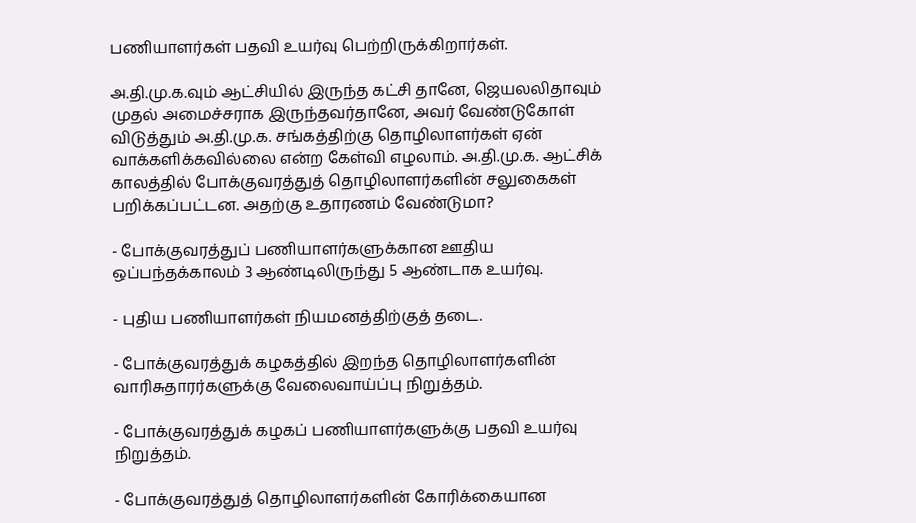பணியாளர்கள் பதவி உயர்வு பெற்றிருக்கிறார்கள்.

அ.தி.மு.க.வும் ஆட்சியில் இருந்த கட்சி தானே, ஜெயலலிதாவும் முதல் அமைச்சராக இருந்தவர்தானே, அவர் வேண்டுகோள் விடுத்தும் அ.தி.மு.க. சங்கத்திற்கு தொழிலாளர்கள் ஏன் வாக்களிக்கவில்லை என்ற கேள்வி எழலாம். அ.தி.மு.க. ஆட்சிக் காலத்தில் போக்குவரத்துத் தொழிலாளர்களின் சலுகைகள் பறிக்கப்பட்டன. அதற்கு உதாரணம் வேண்டுமா?

- போக்குவரத்துப் பணியாளர்களுக்கான ஊதிய ஒப்பந்தக்காலம் 3 ஆண்டிலிருந்து 5 ஆண்டாக உயர்வு.

- புதிய பணியாளர்கள் நியமனத்திற்குத் தடை.

- போக்குவரத்துக் கழகத்தில் இறந்த தொழிலாளர்களின் வாரிசுதாரர்களுக்கு வேலைவாய்ப்பு நிறுத்தம்.

- போக்குவரத்துக் கழகப் பணியாளர்களுக்கு பதவி உயர்வு நிறுத்தம்.

- போக்குவரத்துத் தொழிலாளர்களின் கோரிக்கையான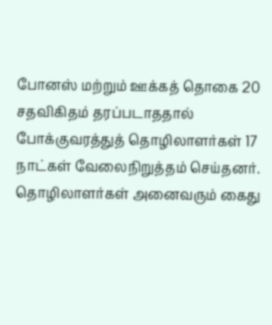போனஸ் மற்றும் ஊக்கத் தொகை 20 சதவிகிதம் தரப்படாததால் போக்குவரத்துத் தொழிலாளர்கள் 17 நாட்கள் வேலைநிறுத்தம் செய்தனர். தொழிலாளர்கள் அனைவரும் கைது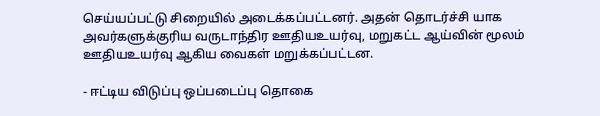செய்யப்பட்டு சிறையில் அடைக்கப்பட்டனர். அதன் தொடர்ச்சி யாக அவர்களுக்குரிய வருடாந்திர ஊதியஉயர்வு, மறுகட்ட ஆய்வின் மூலம் ஊதியஉயர்வு ஆகிய வைகள் மறுக்கப்பட்டன.

- ஈட்டிய விடுப்பு ஒப்படைப்பு தொகை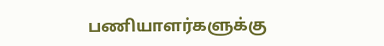பணியாளர்களுக்கு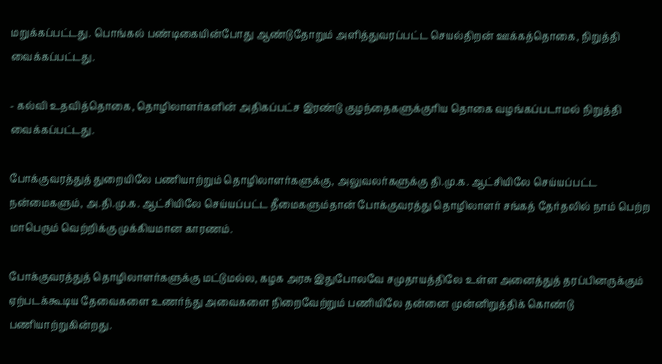மறுக்கப்பட்டது. பொங்கல் பண்டிகையின்போது ஆண்டுதோறும் அளித்துவரப்பட்ட செயல்திறன் ஊக்கத்தொகை, நிறுத்தி வைக்கப்பட்டது.

- கல்வி உதவித்தொகை, தொழிலாளர்களின் அதிகப்பட்ச இரண்டு குழந்தைகளுக்குரிய தொகை வழங்கப்படாமல் நிறுத்தி வைக்கப்பட்டது.

போக்குவரத்துத் துறையிலே பணியாற்றும் தொழிலாளர்களுக்கு, அலுவலர்களுக்கு தி.மு.க. ஆட்சியிலே செய்யப்பட்ட நன்மைகளும், அ.தி.மு.க. ஆட்சியிலே செய்யப்பட்ட தீமைகளும்தான் போக்குவரத்து தொழிலாளர் சங்கத் தேர்தலில் நாம் பெற்ற மாபெரும் வெற்றிக்கு முக்கியமான காரணம்.

போக்குவரத்துத் தொழிலாளர்களுக்கு மட்டுமல்ல, கழக அரசு இதுபோலவே சமுதாயத்திலே உள்ள அனைத்துத் தரப்பினருக்கும் ஏற்படக்கூடிய தேவைகளை உணர்ந்து அவைகளை நிறைவேற்றும் பணியிலே தன்னை முன்னிறுத்திக் கொண்டு பணியாற்றுகின்றது.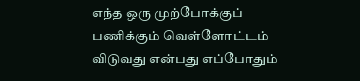எந்த ஒரு முற்போக்குப் பணிக்கும் வெள்ளோட்டம் விடுவது என்பது எப்போதும்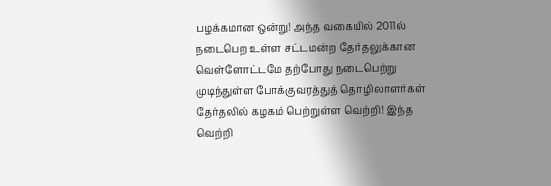பழக்கமான ஒன்று! அந்த வகையில் 2011ல் நடைபெற உள்ள சட்டமன்ற தேர்தலுக்கான வெள்ளோட்டமே தற்போது நடைபெற்று முடிந்துள்ள போக்குவரத்துத் தொழிலாளர்கள் தேர்தலில் கழகம் பெற்றுள்ள வெற்றி! இந்த வெற்றி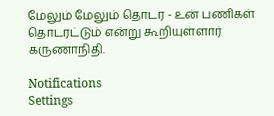மேலும் மேலும் தொடர - உன் பணிகள் தொடரட்டும் என்று கூறியுள்ளார் கருணாநிதி.

Notifications
Settings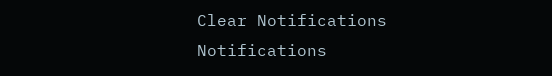Clear Notifications
Notifications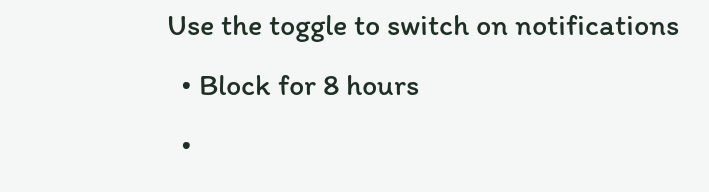Use the toggle to switch on notifications
  • Block for 8 hours
  •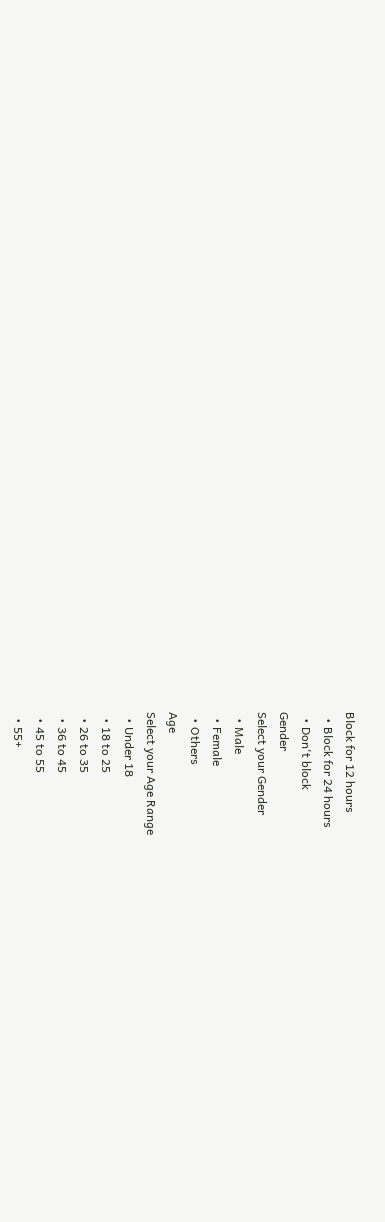Block for 12 hours
  • Block for 24 hours
  • Don't block
Gender
Select your Gender
  • Male
  • Female
  • Others
Age
Select your Age Range
  • Under 18
  • 18 to 25
  • 26 to 35
  • 36 to 45
  • 45 to 55
  • 55+